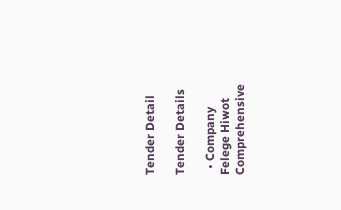Tender Detail

Tender Details

  • Company Felege Hiwot Comprehensive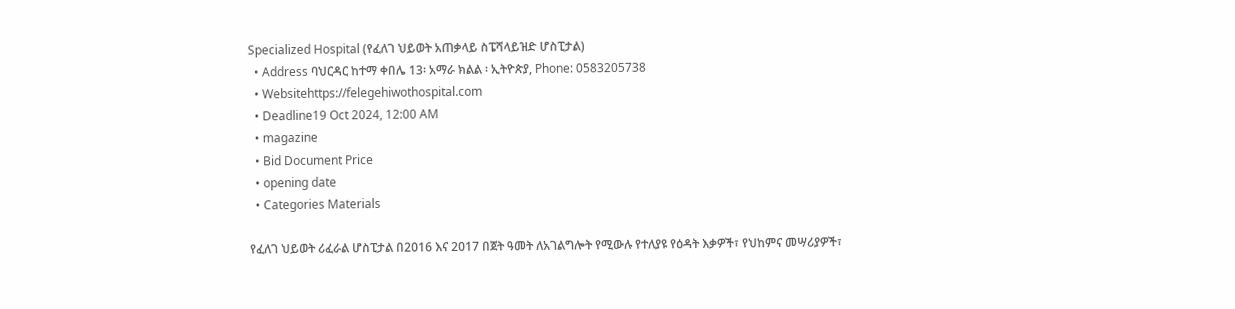Specialized Hospital (የፈለገ ህይወት አጠቃላይ ስፔሻላይዝድ ሆስፒታል)
  • Address ባህርዳር ከተማ ቀበሌ 13፡ አማራ ክልል ፡ ኢትዮጵያ, Phone: 0583205738
  • Websitehttps://felegehiwothospital.com
  • Deadline19 Oct 2024, 12:00 AM
  • magazine
  • Bid Document Price
  • opening date
  • Categories Materials

የፈለገ ህይወት ሪፈራል ሆስፒታል በ2016 እና 2017 በጀት ዓመት ለአገልግሎት የሚውሉ የተለያዩ የዕዳት እቃዎች፣ የህከምና መሣሪያዎች፣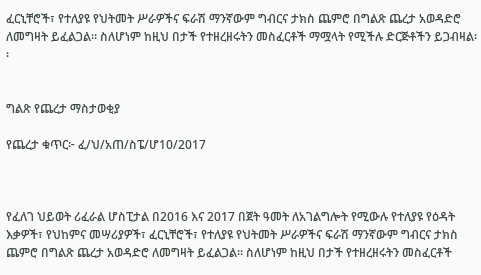ፈርኒቸሮች፣ የተለያዩ የህትመት ሥራዎችና ፍራሽ ማንኛውም ግብርና ታክስ ጨምሮ በግልጽ ጨረታ አወዳድሮ ለመግዛት ይፈልጋል፡፡ ስለሆነም ከዚህ በታች የተዘረዘሩትን መስፈርቶች ማሟላት የሚችሉ ድርጅቶችን ይጋብዛል፡፡


ግልጽ የጨረታ ማስታወቂያ

የጨረታ ቁጥር፦ ፈ/ህ/አጠ/ስፔ/ሆ10/2017



የፈለገ ህይወት ሪፈራል ሆስፒታል በ2016 እና 2017 በጀት ዓመት ለአገልግሎት የሚውሉ የተለያዩ የዕዳት እቃዎች፣ የህከምና መሣሪያዎች፣ ፈርኒቸሮች፣ የተለያዩ የህትመት ሥራዎችና ፍራሽ ማንኛውም ግብርና ታክስ ጨምሮ በግልጽ ጨረታ አወዳድሮ ለመግዛት ይፈልጋል፡፡ ስለሆነም ከዚህ በታች የተዘረዘሩትን መስፈርቶች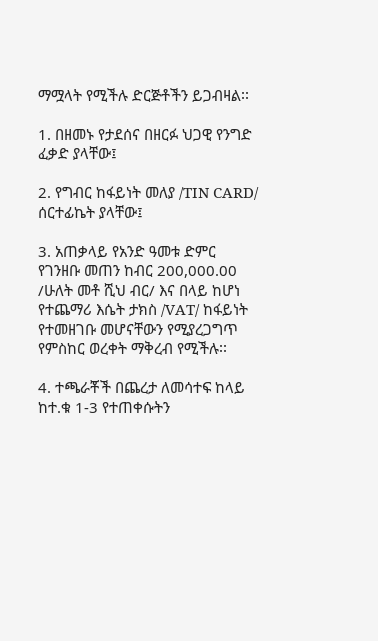ማሟላት የሚችሉ ድርጅቶችን ይጋብዛል፡፡

1. በዘመኑ የታደሰና በዘርፉ ህጋዊ የንግድ ፈቃድ ያላቸው፤

2. የግብር ከፋይነት መለያ /TIN CARD/ ሰርተፊኬት ያላቸው፤

3. አጠቃላይ የአንድ ዓመቱ ድምር የገንዘቡ መጠን ከብር 200,000.00 /ሁለት መቶ ሺህ ብር/ እና በላይ ከሆነ የተጨማሪ እሴት ታክስ /VAT/ ከፋይነት የተመዘገቡ መሆናቸውን የሚያረጋግጥ የምስከር ወረቀት ማቅረብ የሚችሉ፡፡

4. ተጫራቾች በጨረታ ለመሳተፍ ከላይ ከተ.ቁ 1-3 የተጠቀሱትን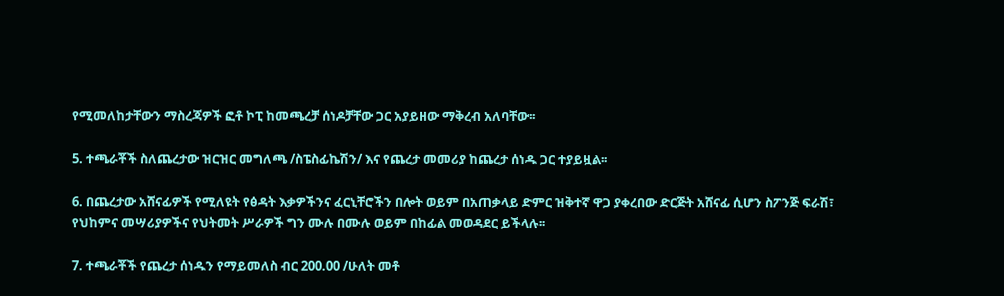የሚመለከታቸውን ማስረጃዎች ፎቶ ኮፒ ከመጫረቻ ሰነዶቻቸው ጋር አያይዘው ማቅረብ አለባቸው፡፡

5. ተጫራቾች ስለጨረታው ዝርዝር መግለጫ /ስፔስፊኬሽን/ እና የጨረታ መመሪያ ከጨረታ ሰነዱ ጋር ተያይዟል፡፡

6. በጨረታው አሸናፊዎች የሚለዩት የፅዳት እቃዎችንና ፈርኒቸሮችን በሎት ወይም በአጠቃላይ ድምር ዝቅተኛ ዋጋ ያቀረበው ድርጅት አሸናፊ ሲሆን ስፖንጅ ፍራሽ፣ የህከምና መሣሪያዎችና የህትመት ሥራዎች ግን ሙሉ በሙሉ ወይም በከፊል መወዳደር ይችላሉ፡፡

7. ተጫራቾች የጨረታ ሰነዱን የማይመለስ ብር 200.00 /ሁለት መቶ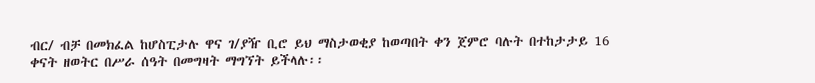ብር/ ብቻ በመክፈል ከሆስፒታሉ ዋና ገ/ያዥ ቢሮ ይህ ማስታወቂያ ከወጣበት ቀን ጀምሮ ባሉት በተከታታይ 16 ቀናት ዘወትር በሥራ ሰዓት በመግዛት ማግኘት ይችላሉ፡፡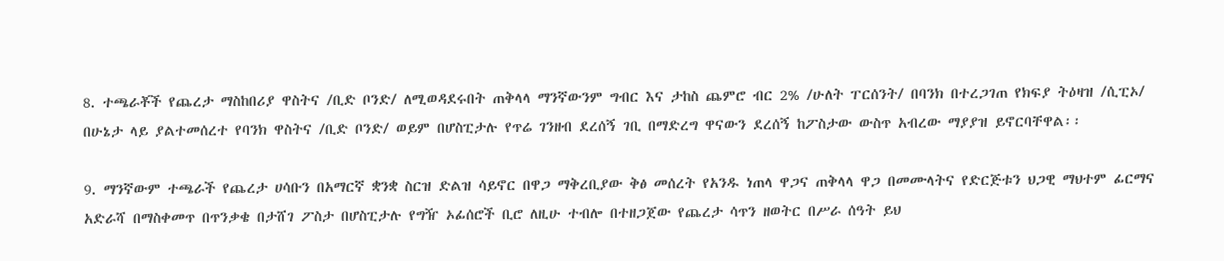8. ተጫራቾች የጨረታ ማስከበሪያ ዋስትና /ቢድ ቦንድ/ ለሚወዳደሩበት ጠቅላላ ማንኛውንም ግብር እና ታከስ ጨምሮ ብር 2% /ሁለት ፐርሰንት/ በባንክ በተረጋገጠ የክፍያ ትዕዛዝ /ሲፒኦ/ በሁኔታ ላይ ያልተመሰረተ የባንክ ዋስትና /ቢድ ቦንድ/ ወይም በሆስፒታሉ የጥሬ ገንዘብ ደረሰኝ ገቢ በማድረግ ዋናውን ደረሰኝ ከፖስታው ውስጥ አብረው ማያያዝ ይኖርባቸዋል፡፡

9. ማንኛውም ተጫራች የጨረታ ሀሳቡን በአማርኛ ቋንቋ ስርዝ ድልዝ ሳይኖር በዋጋ ማቅረቢያው ቅፅ መሰረት የአንዱ ነጠላ ዋጋና ጠቅላላ ዋጋ በመሙላትና የድርጅቱን ህጋዊ ማህተም ፊርማና አድራሻ በማስቀመጥ በጥንቃቄ በታሸገ ፖስታ በሆስፒታሉ የግዥ ኦፊሰሮች ቢሮ ለዚሁ ተብሎ በተዘጋጀው የጨረታ ሳጥን ዘወትር በሥራ ሰዓት ይህ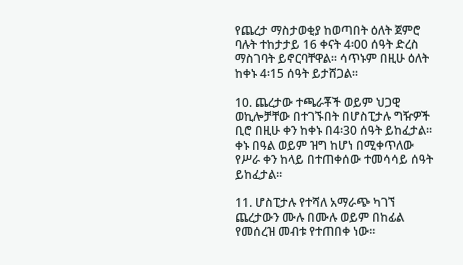የጨረታ ማስታወቂያ ከወጣበት ዕለት ጀምሮ ባሉት ተከታታይ 16 ቀናት 4፡00 ሰዓት ድረስ ማስገባት ይኖርባቸዋል፡፡ ሳጥኑም በዚሁ ዕለት ከቀኑ 4፡15 ሰዓት ይታሸጋል፡፡

10. ጨረታው ተጫራቾች ወይም ህጋዊ ወኪሎቻቸው በተገኙበት በሆስፒታሉ ግዥዎች ቢሮ በዚሁ ቀን ከቀኑ በ4፡30 ሰዓት ይከፈታል፡፡ ቀኑ በዓል ወይም ዝግ ከሆነ በሚቀጥለው የሥራ ቀን ከላይ በተጠቀሰው ተመሳሳይ ሰዓት ይከፈታል፡፡

11. ሆስፒታሉ የተሻለ አማራጭ ካገኘ ጨረታውን ሙሉ በሙሉ ወይም በከፊል የመሰረዝ መብቱ የተጠበቀ ነው፡፡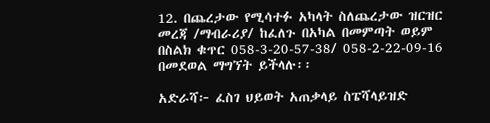12. በጨረታው የሚሳተፉ አካላት ስለጨረታው ዝርዝር መረጃ /ማብራሪያ/ ከፈለጉ በአካል በመምጣት ወይም በስልክ ቁጥር 058-3-20-57-38/ 058-2-22-09-16 በመደወል ማግኘት ይችላሉ፡፡

አድራሻ፦ ፈስገ ህይወት አጠቃላይ ስፔሻላይዝድ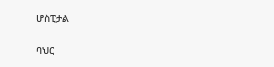ሆስፒታል

ባህር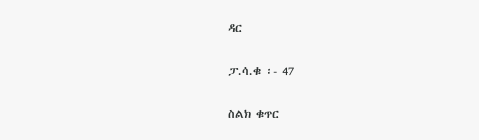ዳር

ፓ.ሳ.ቁ ፡- 47

ስልክ ቁጥር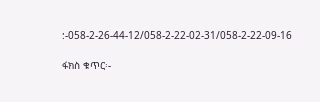:-058-2-26-44-12/058-2-22-02-31/058-2-22-09-16

ፋክስ ቁጥር፡-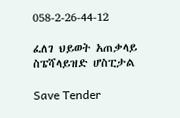058-2-26-44-12

ፈለገ ህይወት አጠቃላይ ስፔሻላይዝድ ሆስፒታል

Save Tender